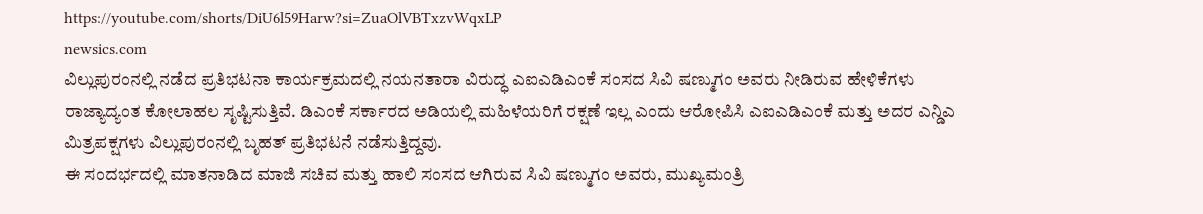https://youtube.com/shorts/DiU6l59Harw?si=ZuaOlVBTxzvWqxLP
newsics.com
ವಿಲ್ಲುಪುರಂನಲ್ಲಿ ನಡೆದ ಪ್ರತಿಭಟನಾ ಕಾರ್ಯಕ್ರಮದಲ್ಲಿ ನಯನತಾರಾ ವಿರುದ್ಧ ಎಐಎಡಿಎಂಕೆ ಸಂಸದ ಸಿವಿ ಷಣ್ಮುಗಂ ಅವರು ನೀಡಿರುವ ಹೇಳಿಕೆಗಳು ರಾಜ್ಯಾದ್ಯಂತ ಕೋಲಾಹಲ ಸೃಷ್ಟಿಸುತ್ತಿವೆ. ಡಿಎಂಕೆ ಸರ್ಕಾರದ ಅಡಿಯಲ್ಲಿ ಮಹಿಳೆಯರಿಗೆ ರಕ್ಷಣೆ ಇಲ್ಲ ಎಂದು ಆರೋಪಿಸಿ ಎಐಎಡಿಎಂಕೆ ಮತ್ತು ಅದರ ಎನ್ಡಿಎ ಮಿತ್ರಪಕ್ಷಗಳು ವಿಲ್ಲುಪುರಂನಲ್ಲಿ ಬೃಹತ್ ಪ್ರತಿಭಟನೆ ನಡೆಸುತ್ತಿದ್ದವು.
ಈ ಸಂದರ್ಭದಲ್ಲಿ ಮಾತನಾಡಿದ ಮಾಜಿ ಸಚಿವ ಮತ್ತು ಹಾಲಿ ಸಂಸದ ಆಗಿರುವ ಸಿವಿ ಷಣ್ಮುಗಂ ಅವರು, ಮುಖ್ಯಮಂತ್ರಿ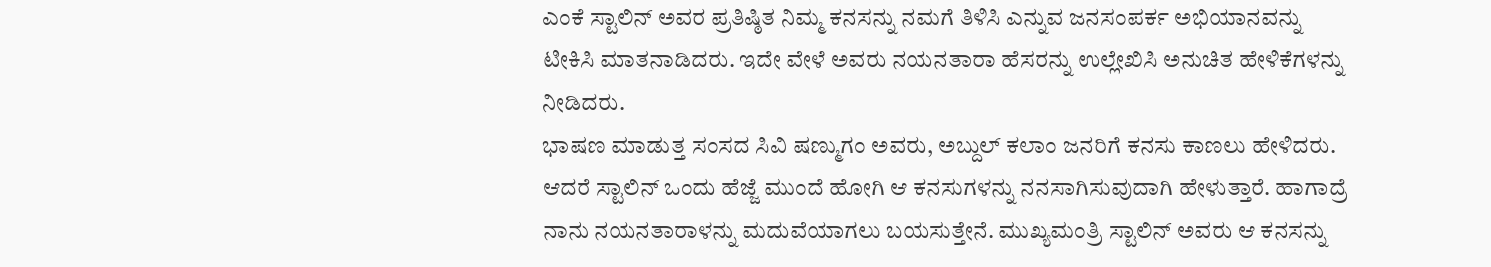ಎಂಕೆ ಸ್ಟಾಲಿನ್ ಅವರ ಪ್ರತಿಷ್ಠಿತ ನಿಮ್ಮ ಕನಸನ್ನು ನಮಗೆ ತಿಳಿಸಿ ಎನ್ನುವ ಜನಸಂಪರ್ಕ ಅಭಿಯಾನವನ್ನು ಟೀಕಿಸಿ ಮಾತನಾಡಿದರು. ಇದೇ ವೇಳೆ ಅವರು ನಯನತಾರಾ ಹೆಸರನ್ನು ಉಲ್ಲೇಖಿಸಿ ಅನುಚಿತ ಹೇಳಿಕೆಗಳನ್ನು ನೀಡಿದರು.
ಭಾಷಣ ಮಾಡುತ್ತ ಸಂಸದ ಸಿವಿ ಷಣ್ಮುಗಂ ಅವರು, ಅಬ್ದುಲ್ ಕಲಾಂ ಜನರಿಗೆ ಕನಸು ಕಾಣಲು ಹೇಳಿದರು. ಆದರೆ ಸ್ಟಾಲಿನ್ ಒಂದು ಹೆಜ್ಜೆ ಮುಂದೆ ಹೋಗಿ ಆ ಕನಸುಗಳನ್ನು ನನಸಾಗಿಸುವುದಾಗಿ ಹೇಳುತ್ತಾರೆ. ಹಾಗಾದ್ರೆ ನಾನು ನಯನತಾರಾಳನ್ನು ಮದುವೆಯಾಗಲು ಬಯಸುತ್ತೇನೆ. ಮುಖ್ಯಮಂತ್ರಿ ಸ್ಟಾಲಿನ್ ಅವರು ಆ ಕನಸನ್ನು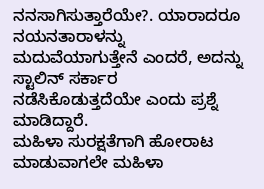ನನಸಾಗಿಸುತ್ತಾರೆಯೇ?. ಯಾರಾದರೂ ನಯನತಾರಾಳನ್ನು ಮದುವೆಯಾಗುತ್ತೇನೆ ಎಂದರೆ, ಅದನ್ನು ಸ್ಟಾಲಿನ್ ಸರ್ಕಾರ ನಡೆಸಿಕೊಡುತ್ತದೆಯೇ ಎಂದು ಪ್ರಶ್ನೆ ಮಾಡಿದ್ದಾರೆ.
ಮಹಿಳಾ ಸುರಕ್ಷತೆಗಾಗಿ ಹೋರಾಟ ಮಾಡುವಾಗಲೇ ಮಹಿಳಾ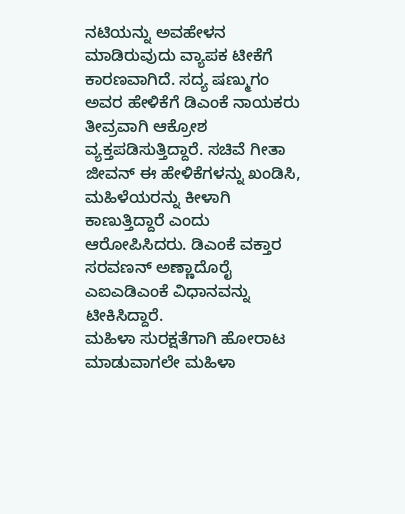ನಟಿಯನ್ನು ಅವಹೇಳನ ಮಾಡಿರುವುದು ವ್ಯಾಪಕ ಟೀಕೆಗೆ ಕಾರಣವಾಗಿದೆ. ಸದ್ಯ ಷಣ್ಮುಗಂ ಅವರ ಹೇಳಿಕೆಗೆ ಡಿಎಂಕೆ ನಾಯಕರು ತೀವ್ರವಾಗಿ ಆಕ್ರೋಶ ವ್ಯಕ್ತಪಡಿಸುತ್ತಿದ್ದಾರೆ. ಸಚಿವೆ ಗೀತಾ ಜೀವನ್ ಈ ಹೇಳಿಕೆಗಳನ್ನು ಖಂಡಿಸಿ, ಮಹಿಳೆಯರನ್ನು ಕೀಳಾಗಿ ಕಾಣುತ್ತಿದ್ದಾರೆ ಎಂದು ಆರೋಪಿಸಿದರು. ಡಿಎಂಕೆ ವಕ್ತಾರ ಸರವಣನ್ ಅಣ್ಣಾದೊರೈ ಎಐಎಡಿಎಂಕೆ ವಿಧಾನವನ್ನು ಟೀಕಿಸಿದ್ದಾರೆ.
ಮಹಿಳಾ ಸುರಕ್ಷತೆಗಾಗಿ ಹೋರಾಟ ಮಾಡುವಾಗಲೇ ಮಹಿಳಾ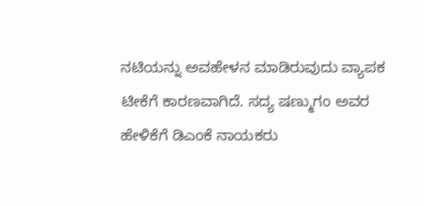ನಟಿಯನ್ನು ಅವಹೇಳನ ಮಾಡಿರುವುದು ವ್ಯಾಪಕ ಟೀಕೆಗೆ ಕಾರಣವಾಗಿದೆ. ಸದ್ಯ ಷಣ್ಮುಗಂ ಅವರ ಹೇಳಿಕೆಗೆ ಡಿಎಂಕೆ ನಾಯಕರು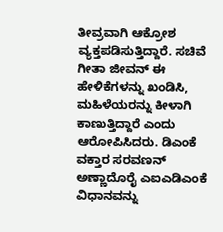ತೀವ್ರವಾಗಿ ಆಕ್ರೋಶ ವ್ಯಕ್ತಪಡಿಸುತ್ತಿದ್ದಾರೆ. ಸಚಿವೆ ಗೀತಾ ಜೀವನ್ ಈ ಹೇಳಿಕೆಗಳನ್ನು ಖಂಡಿಸಿ, ಮಹಿಳೆಯರನ್ನು ಕೀಳಾಗಿ ಕಾಣುತ್ತಿದ್ದಾರೆ ಎಂದು ಆರೋಪಿಸಿದರು. ಡಿಎಂಕೆ ವಕ್ತಾರ ಸರವಣನ್ ಅಣ್ಣಾದೊರೈ ಎಐಎಡಿಎಂಕೆ ವಿಧಾನವನ್ನು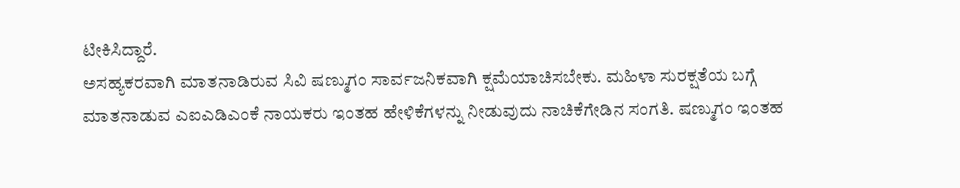ಟೀಕಿಸಿದ್ದಾರೆ.
ಅಸಹ್ಯಕರವಾಗಿ ಮಾತನಾಡಿರುವ ಸಿವಿ ಷಣ್ಮುಗಂ ಸಾರ್ವಜನಿಕವಾಗಿ ಕ್ಷಮೆಯಾಚಿಸಬೇಕು. ಮಹಿಳಾ ಸುರಕ್ಷತೆಯ ಬಗ್ಗೆ ಮಾತನಾಡುವ ಎಐಎಡಿಎಂಕೆ ನಾಯಕರು ಇಂತಹ ಹೇಳಿಕೆಗಳನ್ನು ನೀಡುವುದು ನಾಚಿಕೆಗೇಡಿನ ಸಂಗತಿ. ಷಣ್ಮುಗಂ ಇಂತಹ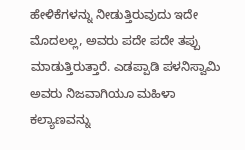ಹೇಳಿಕೆಗಳನ್ನು ನೀಡುತ್ತಿರುವುದು ಇದೇ ಮೊದಲಲ್ಲ, ಅವರು ಪದೇ ಪದೇ ತಪ್ಪು ಮಾಡುತ್ತಿರುತ್ತಾರೆ. ಎಡಪ್ಪಾಡಿ ಪಳನಿಸ್ವಾಮಿ ಅವರು ನಿಜವಾಗಿಯೂ ಮಹಿಳಾ ಕಲ್ಯಾಣವನ್ನು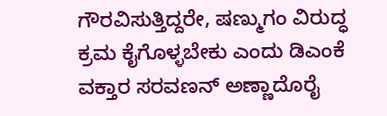ಗೌರವಿಸುತ್ತಿದ್ದರೇ, ಷಣ್ಮುಗಂ ವಿರುದ್ಧ ಕ್ರಮ ಕೈಗೊಳ್ಳಬೇಕು ಎಂದು ಡಿಎಂಕೆ ವಕ್ತಾರ ಸರವಣನ್ ಅಣ್ಣಾದೊರೈ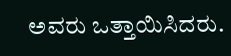ಅವರು ಒತ್ತಾಯಿಸಿದರು.